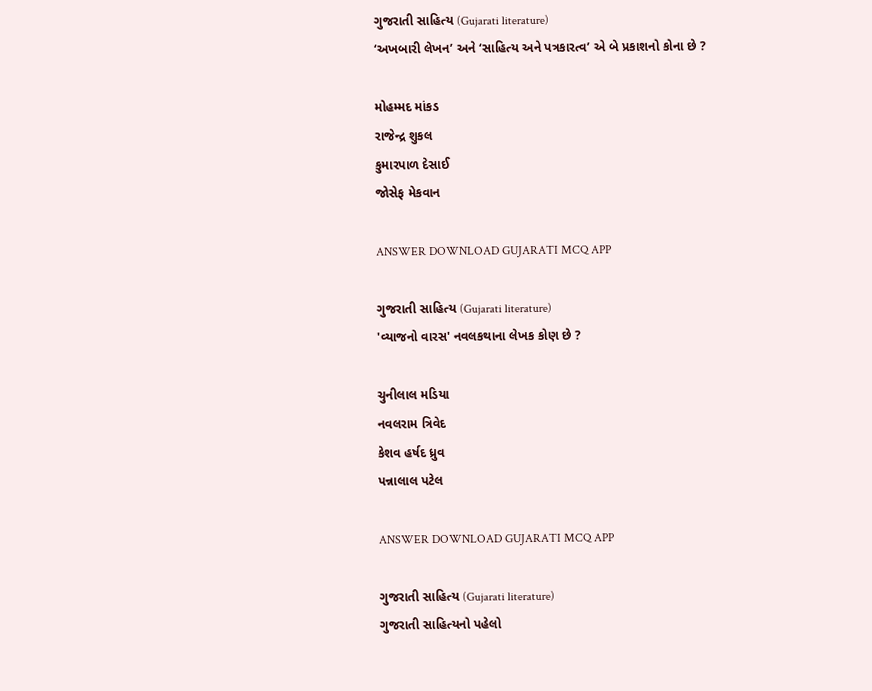ગુજરાતી સાહિત્ય (Gujarati literature)
‘અખબારી લેખન’ અને ‘સાહિત્ય અને પત્રકારત્વ’ એ બે પ્રકાશનો કોના છે ?

મોહમ્મદ માંકડ
રાજેન્દ્ર શુકલ
કુમારપાળ દેસાઈ
જોસેફ મેકવાન

ANSWER DOWNLOAD GUJARATI MCQ APP

ગુજરાતી સાહિત્ય (Gujarati literature)
'વ્યાજનો વારસ' નવલકથાના લેખક કોણ છે ?

ચુનીલાલ મડિયા
નવલરામ ત્રિવેદ
કેશવ હર્ષદ ધ્રુવ
પન્નાલાલ પટેલ

ANSWER DOWNLOAD GUJARATI MCQ APP

ગુજરાતી સાહિત્ય (Gujarati literature)
ગુજરાતી સાહિત્યનો પહેલો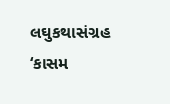લઘુકથાસંગ્રહ ‘કાસમ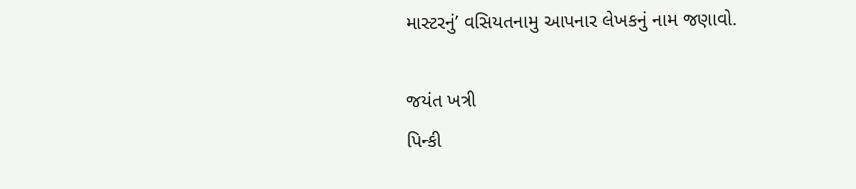માસ્ટરનું’ વસિયતનામુ આપનાર લેખકનું નામ જણાવો.

જયંત ખત્રી
પિન્કી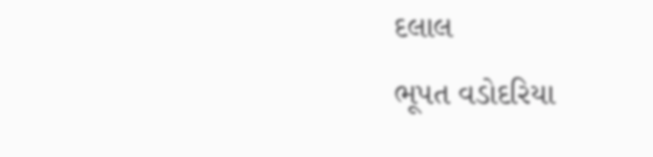દલાલ
ભૂપત વડોદરિયા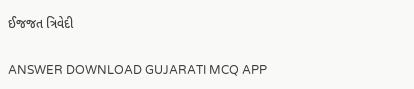ઈજજત ત્રિવેદી

ANSWER DOWNLOAD GUJARATI MCQ APP